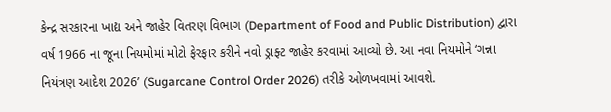કેન્દ્ર સરકારના ખાદ્ય અને જાહેર વિતરણ વિભાગ (Department of Food and Public Distribution) દ્વારા વર્ષ 1966 ના જૂના નિયમોમાં મોટો ફેરફાર કરીને નવો ડ્રાફ્ટ જાહેર કરવામાં આવ્યો છે. આ નવા નિયમોને ‘ગન્ના નિયંત્રણ આદેશ 2026’ (Sugarcane Control Order 2026) તરીકે ઓળખવામાં આવશે.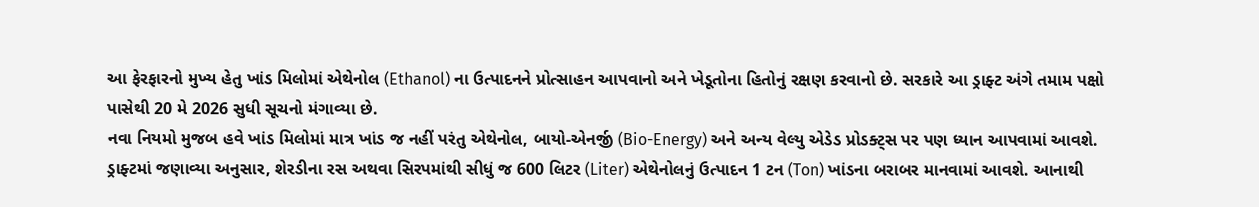આ ફેરફારનો મુખ્ય હેતુ ખાંડ મિલોમાં એથેનોલ (Ethanol) ના ઉત્પાદનને પ્રોત્સાહન આપવાનો અને ખેડૂતોના હિતોનું રક્ષણ કરવાનો છે. સરકારે આ ડ્રાફ્ટ અંગે તમામ પક્ષો પાસેથી 20 મે 2026 સુધી સૂચનો મંગાવ્યા છે.
નવા નિયમો મુજબ હવે ખાંડ મિલોમાં માત્ર ખાંડ જ નહીં પરંતુ એથેનોલ, બાયો-એનર્જી (Bio-Energy) અને અન્ય વેલ્યુ એડેડ પ્રોડક્ટ્સ પર પણ ધ્યાન આપવામાં આવશે. ડ્રાફ્ટમાં જણાવ્યા અનુસાર, શેરડીના રસ અથવા સિરપમાંથી સીધું જ 600 લિટર (Liter) એથેનોલનું ઉત્પાદન 1 ટન (Ton) ખાંડના બરાબર માનવામાં આવશે. આનાથી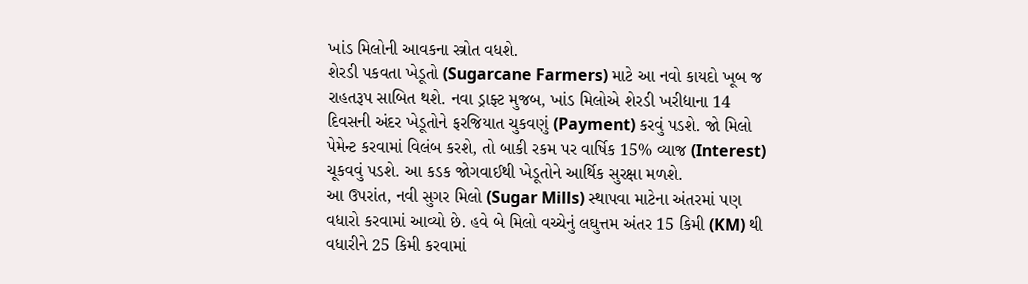ખાંડ મિલોની આવકના સ્ત્રોત વધશે.
શેરડી પકવતા ખેડૂતો (Sugarcane Farmers) માટે આ નવો કાયદો ખૂબ જ રાહતરૂપ સાબિત થશે. નવા ડ્રાફ્ટ મુજબ, ખાંડ મિલોએ શેરડી ખરીદ્યાના 14 દિવસની અંદર ખેડૂતોને ફરજિયાત ચુકવણું (Payment) કરવું પડશે. જો મિલો પેમેન્ટ કરવામાં વિલંબ કરશે, તો બાકી રકમ પર વાર્ષિક 15% વ્યાજ (Interest) ચૂકવવું પડશે. આ કડક જોગવાઈથી ખેડૂતોને આર્થિક સુરક્ષા મળશે.
આ ઉપરાંત, નવી સુગર મિલો (Sugar Mills) સ્થાપવા માટેના અંતરમાં પણ વધારો કરવામાં આવ્યો છે. હવે બે મિલો વચ્ચેનું લઘુત્તમ અંતર 15 કિમી (KM) થી વધારીને 25 કિમી કરવામાં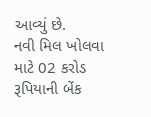આવ્યું છે.
નવી મિલ ખોલવા માટે 02 કરોડ રૂપિયાની બેંક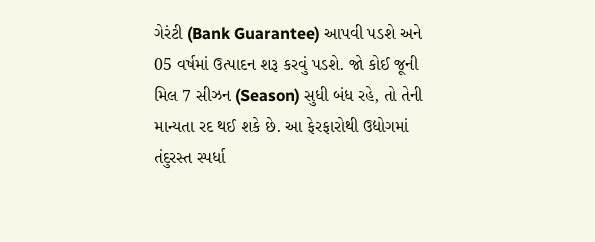ગેરંટી (Bank Guarantee) આપવી પડશે અને 05 વર્ષમાં ઉત્પાદન શરૂ કરવું પડશે. જો કોઈ જૂની મિલ 7 સીઝન (Season) સુધી બંધ રહે, તો તેની માન્યતા રદ થઈ શકે છે. આ ફેરફારોથી ઉદ્યોગમાં તંદુરસ્ત સ્પર્ધા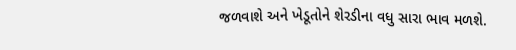જળવાશે અને ખેડૂતોને શેરડીના વધુ સારા ભાવ મળશે.